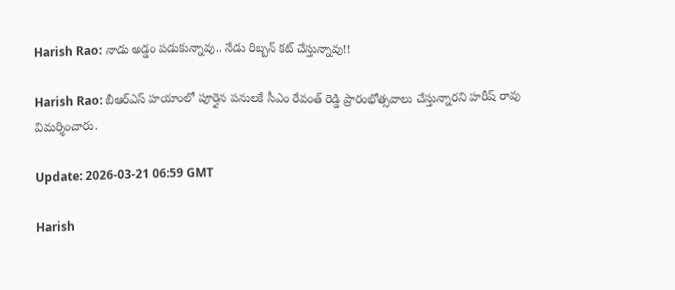Harish Rao: నాడు అడ్డం పడుకున్నావు.. నేడు రిబ్బన్ కట్ చేస్తున్నావు!!

Harish Rao: బీఆర్ఎస్ హయాంలో పూర్తైన పనులకే సీఎం రేవంత్ రెడ్డి ప్రారంభోత్సవాలు చేస్తున్నారని హరీష్ రావు విమర్శించారు.

Update: 2026-03-21 06:59 GMT

Harish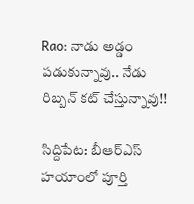Rao: నాడు అడ్డం పడుకున్నావు.. నేడు రిబ్బన్ కట్ చేస్తున్నావు!!

సిద్దిపేట: బీఆర్ఎస్ హయాంలో పూర్తి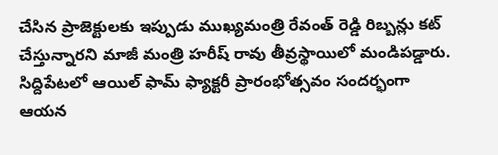చేసిన ప్రాజెక్టులకు ఇప్పుడు ముఖ్యమంత్రి రేవంత్ రెడ్డి రిబ్బన్లు కట్ చేస్తున్నారని మాజీ మంత్రి హరీష్ రావు తీవ్రస్థాయిలో మండిపడ్డారు. సిద్దిపేటలో ఆయిల్ ఫామ్ ఫ్యాక్టరీ ప్రారంభోత్సవం సందర్భంగా ఆయన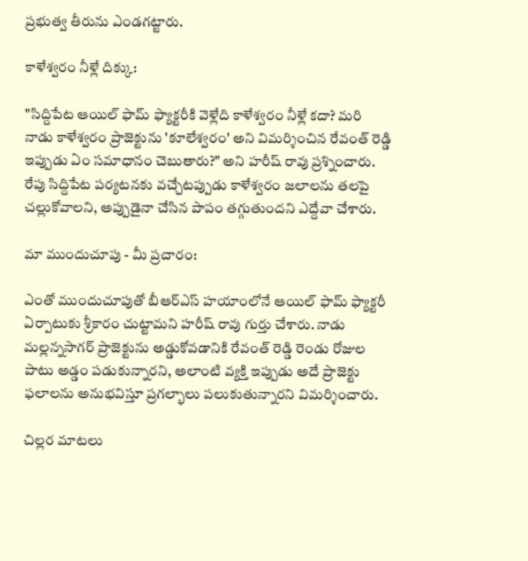ప్రభుత్వ తీరును ఎండగట్టారు.

కాళేశ్వరం నీళ్లే దిక్కు:

"సిద్దిపేట ఆయిల్ ఫామ్ ఫ్యాక్టరీకి వెళ్లేది కాళేశ్వరం నీళ్లే కదా? మరి నాడు కాళేశ్వరం ప్రాజెక్టును 'కూలేశ్వరం' అని విమర్శించిన రేవంత్ రెడ్డి ఇప్పుడు ఏం సమాధానం చెబుతారు?" అని హరీష్ రావు ప్రశ్నించారు. రేపు సిద్దిపేట పర్యటనకు వచ్చేటప్పుడు కాళేశ్వరం జలాలను తలపై చల్లుకోవాలని, అప్పుడైనా చేసిన పాపం తగ్గుతుందని ఎద్దేవా చేశారు.

మా ముందుచూపు - మీ ప్రచారం:

ఎంతో ముందుచూపుతో బీఆర్ఎస్ హయాంలోనే ఆయిల్ ఫామ్ ఫ్యాక్టరీ ఏర్పాటుకు శ్రీకారం చుట్టామని హరీష్ రావు గుర్తు చేశారు. నాడు మల్లన్నసాగర్ ప్రాజెక్టును అడ్డుకోవడానికి రేవంత్ రెడ్డి రెండు రోజుల పాటు అడ్డం పడుకున్నారని, అలాంటి వ్యక్తి ఇప్పుడు అదే ప్రాజెక్టు ఫలాలను అనుభవిస్తూ ప్రగల్భాలు పలుకుతున్నారని విమర్శించారు.

చిల్లర మాటలు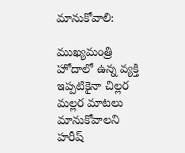మానుకోవాలి:

ముఖ్యమంత్రి హోదాలో ఉన్న వ్యక్తి ఇప్పటికైనా చిల్లర మల్లర మాటలు మానుకోవాలని హరీష్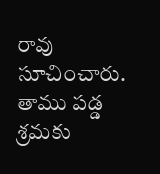రావు సూచించారు. తాము పడ్డ శ్రమకు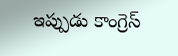ఇప్పుడు కాంగ్రెస్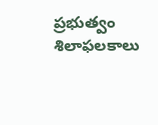ప్రభుత్వం శిలాఫలకాలు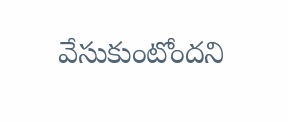వేసుకుంటోందని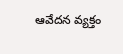ఆవేదన వ్యక్తం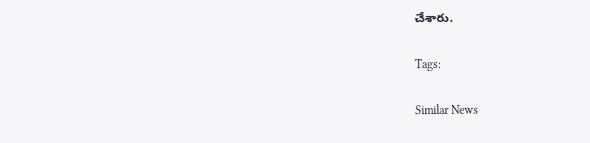చేశారు.

Tags:

Similar News